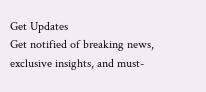Get Updates
Get notified of breaking news, exclusive insights, and must-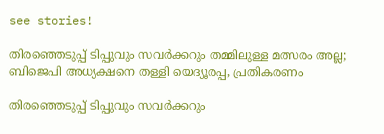see stories!

തിരഞ്ഞെടുപ്പ് ടിപ്പുവും സവർക്കറും തമ്മിലുള്ള മത്സരം അല്ല; ബിജെപി അധ്യക്ഷനെ തള്ളി യെദ്യൂരപ്പ, പ്രതികരണം

തിരഞ്ഞെടുപ്പ് ടിപ്പുവും സവർക്കറും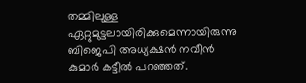തമ്മിലുള്ള ഏറ്റുമുട്ടലായിരിക്കുമെന്നായിരുന്നു ബിജെപി അധ്യക്ഷൻ നവീൻ കുമാർ കട്ടീൽ പറഞ്ഞത്.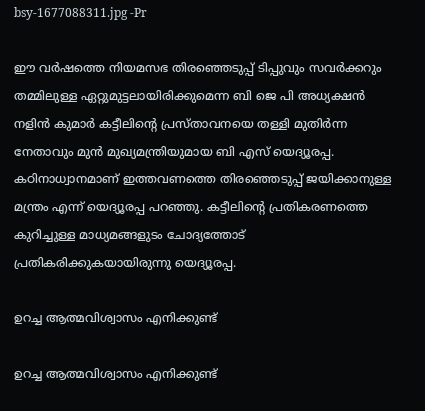bsy-1677088311.jpg -Pr

ഈ വർഷത്തെ നിയമസഭ തിരഞ്ഞെടുപ്പ് ടിപ്പുവും സവർക്കറും തമ്മിലുള്ള ഏറ്റുമുട്ടലായിരിക്കുമെന്ന ബി ജെ പി അധ്യക്ഷൻ നളിൻ കുമാർ കട്ടീലിന്റെ പ്രസ്താവനയെ തള്ളി മുതിർന്ന നേതാവും മുൻ മുഖ്യമന്ത്രിയുമായ ബി എസ് യെദ്യൂരപ്പ. കഠിനാധ്വാനമാണ് ഇത്തവണത്തെ തിരഞ്ഞെടുപ്പ് ജയിക്കാനുള്ള മന്ത്രം എന്ന് യെദ്യൂരപ്പ പറഞ്ഞു. കട്ടീലിന്റെ പ്രതികരണത്തെ കുറിച്ചുള്ള മാധ്യമങ്ങളുടം ചോദ്യത്തോട് പ്രതികരിക്കുകയായിരുന്നു യെദ്യൂരപ്പ.

ഉറച്ച ആത്മവിശ്വാസം എനിക്കുണ്ട്

ഉറച്ച ആത്മവിശ്വാസം എനിക്കുണ്ട്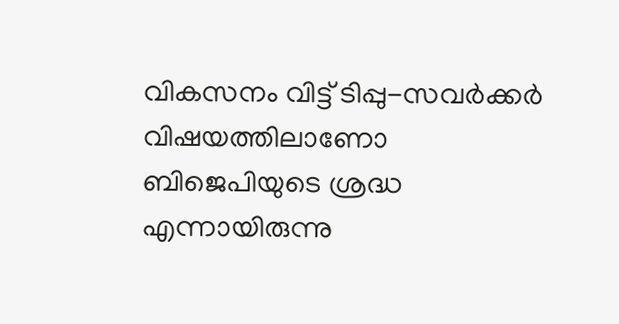വികസനം വിട്ട് ടിപ്പു-സവർക്കർ വിഷയത്തിലാണോ ബിജെപിയുടെ ശ്രദ്ധ എന്നായിരുന്നു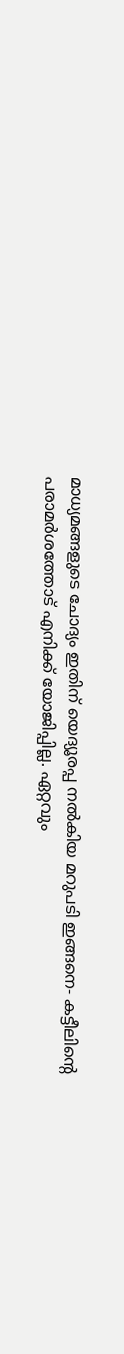മാധ്യമങ്ങളുടെ ചോദ്യം ഇതിന് യെദ്യൂരപ്പ നൽകിയ മറുപടി ഇങ്ങനെ- കട്ടീലിന്റെ പരാമർശത്തോട് എനിക്ക് യോജിപ്പില്ല. ഏറ്റവും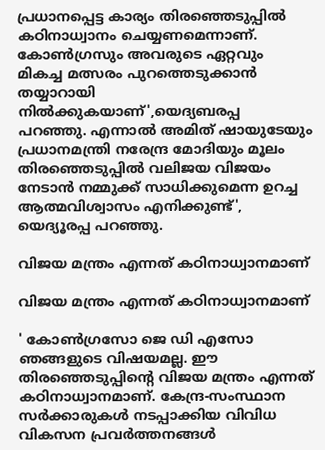പ്രധാനപ്പെട്ട കാര്യം തിരഞ്ഞെടുപ്പിൽ കഠിനാധ്വാനം ചെയ്യണമെന്നാണ്. കോൺഗ്രസും അവരുടെ ഏറ്റവും മികച്ച മത്സരം പുറത്തെടുക്കാൻ തയ്യാറായി നിൽക്കുകയാണ്',യെദ്യബരപ്പ പറഞ്ഞു. എന്നാൽ അമിത് ഷായുടേയും പ്രധാനമന്ത്രി നരേന്ദ്ര മോദിയും മൂലം തിരഞ്ഞെടുപ്പിൽ വലിജയ വിജയം നേടാൻ നമ്മുക്ക് സാധിക്കുമെന്ന ഉറച്ച ആത്മവിശ്വാസം എനിക്കുണ്ട്', യെദ്യൂരപ്പ പറഞ്ഞു.

വിജയ മന്ത്രം എന്നത് കഠിനാധ്വാനമാണ്

വിജയ മന്ത്രം എന്നത് കഠിനാധ്വാനമാണ്

' കോൺഗ്രസോ ജെ ഡി എസോ ഞങ്ങളുടെ വിഷയമല്ല. ഈ തിരഞ്ഞെടുപ്പിന്റെ വിജയ മന്ത്രം എന്നത് കഠിനാധ്വാനമാണ്. കേന്ദ്ര-സംസ്ഥാന സർക്കാരുകൾ നടപ്പാക്കിയ വിവിധ വികസന പ്രവർത്തനങ്ങൾ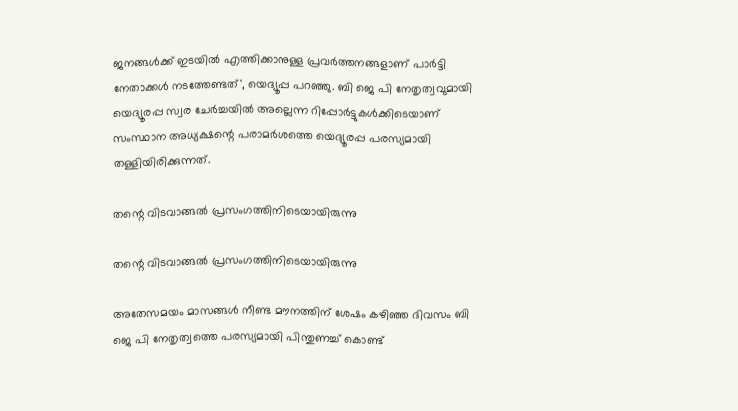ജനങ്ങൾക്ക് ഇടയിൽ എത്തിക്കാനുള്ള പ്രവർത്തനങ്ങളാണ് പാർട്ടി നേതാക്കൾ നടത്തേണ്ടത്', യെദ്യൂപ്പ പറഞ്ഞു. ബി ജെ പി നേതൃത്വവുമായി യെദ്യൂരപ്പ സ്വര ചേർച്ചയിൽ അല്ലെന്ന റിപ്പോർട്ടുകൾക്കിടെയാണ് സംസ്ഥാന അധ്യക്ഷന്റെ പരാമർശത്തെ യെദ്യൂരപ്പ പരസ്യമായി തള്ളിയിരിക്കുന്നത്.

തന്റെ വിടവാങ്ങൽ പ്രസംഗത്തിനിടെയായിരുന്നു

തന്റെ വിടവാങ്ങൽ പ്രസംഗത്തിനിടെയായിരുന്നു

അതേസമയം മാസങ്ങൾ നീണ്ട മൗനത്തിന് ശേഷം കഴിഞ്ഞ ദിവസം ബി ജെ പി നേതൃത്വത്തെ പരസ്യമായി പിന്തുണച്ച് കൊണ്ട്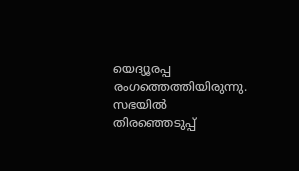യെദ്യൂരപ്പ രംഗത്തെത്തിയിരുന്നു. സഭയിൽ തിരഞ്ഞെടുപ്പ്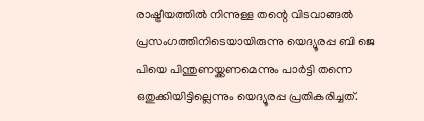രാഷ്ട്രീയത്തിൽ നിന്നുള്ള തന്റെ വിടവാങ്ങൽ പ്രസംഗത്തിനിടെയായിരുന്നു യെദ്യൂരപ്പ ബി ജെ പിയെ പിന്തുണയ്ക്കണമെന്നും പാർട്ടി തന്നെ ഒതുക്കിയിട്ടില്ലെന്നും യെദ്യൂരപ്പ പ്രതികരിച്ചത്.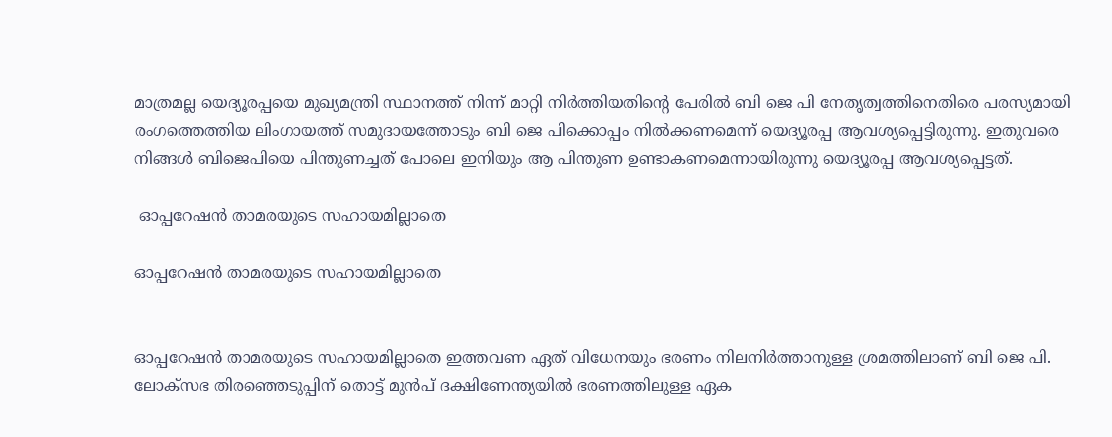മാത്രമല്ല യെദ്യൂരപ്പയെ മുഖ്യമന്ത്രി സ്ഥാനത്ത് നിന്ന് മാറ്റി നിർത്തിയതിന്റെ പേരിൽ ബി ജെ പി നേതൃത്വത്തിനെതിരെ പരസ്യമായി രംഗത്തെത്തിയ ലിംഗായത്ത് സമുദായത്തോടും ബി ജെ പിക്കൊപ്പം നിൽക്കണമെന്ന് യെദ്യൂരപ്പ ആവശ്യപ്പെട്ടിരുന്നു. ഇതുവരെ നിങ്ങൾ ബിജെപിയെ പിന്തുണച്ചത് പോലെ ഇനിയും ആ പിന്തുണ ഉണ്ടാകണമെന്നായിരുന്നു യെദ്യൂരപ്പ ആവശ്യപ്പെട്ടത്.

 ഓപ്പറേഷൻ താമരയുടെ സഹായമില്ലാതെ

ഓപ്പറേഷൻ താമരയുടെ സഹായമില്ലാതെ


ഓപ്പറേഷൻ താമരയുടെ സഹായമില്ലാതെ ഇത്തവണ ഏത് വിധേനയും ഭരണം നിലനിർത്താനുള്ള ശ്രമത്തിലാണ് ബി ജെ പി. ലോക്സഭ തിരഞ്ഞെടുപ്പിന് തൊട്ട് മുൻപ് ദക്ഷിണേന്ത്യയിൽ ഭരണത്തിലുള്ള ഏക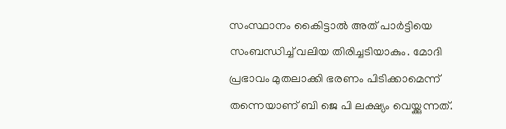സംസ്ഥാനം കൈിട്ടാൽ അത് പാർട്ടിയെ സംബന്ധിച്ച് വലിയ തിരിച്ചടിയാകും. മോദി പ്രഭാവം മുതലാക്കി ഭരണം പിടിക്കാമെന്ന് തന്നെയാണ് ബി ജെ പി ലക്ഷ്യം വെയ്ക്കുന്നത്.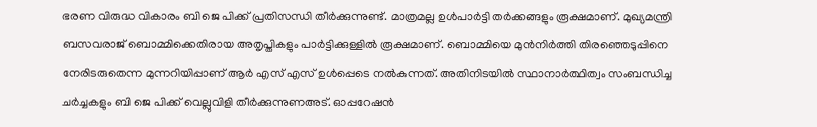ഭരണ വിരുദ്ധ വികാരം ബി ജെ പിക്ക് പ്രതിസന്ധി തീർക്കുന്നുണ്ട്. മാത്രമല്ല ഉൾപാർട്ടി തർക്കങ്ങളും രൂക്ഷമാണ്. മുഖ്യമന്ത്രി ബസവരാജ് ബൊമ്മിക്കെതിരായ അതൃപ്തികളും പാർട്ടിക്കുള്ളിൽ രൂക്ഷമാണ്. ബൊമ്മിയെ മുൻനിർത്തി തിരഞ്ഞെടുപ്പിനെ നേരിടരുതെന്ന മുന്നറിയിപ്പാണ് ആർ എസ് എസ് ഉൾപ്പെടെ നൽകുന്നത്. അതിനിടയിൽ സ്ഥാനാർത്ഥിത്വം സംബന്ധിച്ച ചർച്ചകളും ബി ജെ പിക്ക് വെല്ലുവിളി തീർക്കുന്നുണഅട്. ഓപ്പറേഷൻ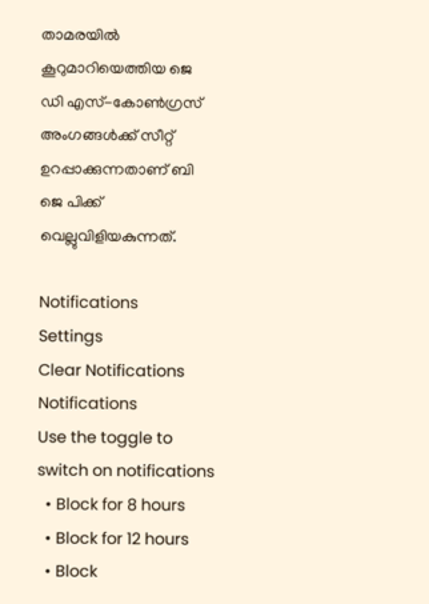താമരയിൽ കൂറുമാറിയെത്തിയ ജെ ഡി എസ്-കോൺഗ്രസ് അംഗങ്ങൾക്ക് സീറ്റ് ഉറപ്പാക്കുന്നതാണ് ബി ജെ പിക്ക് വെല്ലുവിളിയകുന്നത്.

Notifications
Settings
Clear Notifications
Notifications
Use the toggle to switch on notifications
  • Block for 8 hours
  • Block for 12 hours
  • Block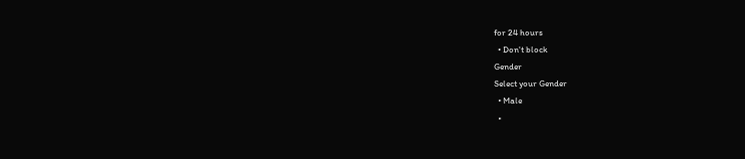for 24 hours
  • Don't block
Gender
Select your Gender
  • Male
  •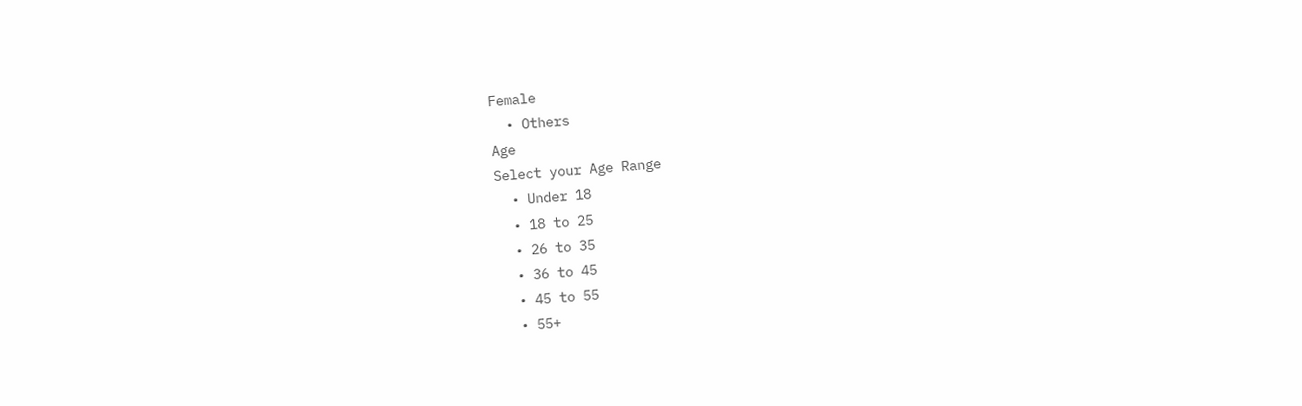Female
  • Others
Age
Select your Age Range
  • Under 18
  • 18 to 25
  • 26 to 35
  • 36 to 45
  • 45 to 55
  • 55+